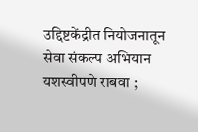उद्दिष्टकेंद्रीत नियोजनातून सेवा संकल्प अभियान यशस्वीपणे राबवा ;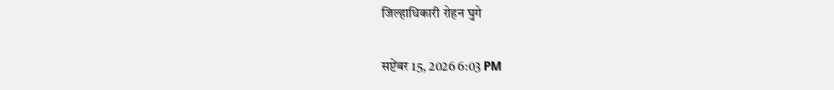जिल्हाधिकारी रोहन घुगे

सप्टेंबर 15, 2026 6:03 PM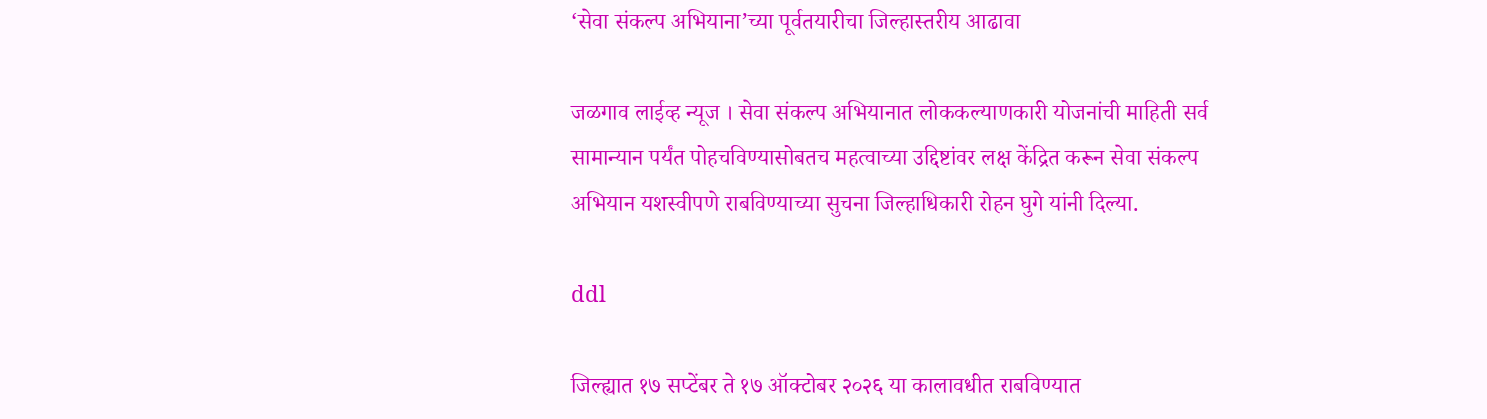‘सेवा संकल्प अभियाना’च्या पूर्वतयारीचा जिल्हास्तरीय आढावा

जळगाव लाईव्ह न्यूज । सेवा संकल्प अभियानात लोककल्याणकारी योजनांची माहिती सर्व सामान्यान पर्यंत पोहचविण्यासोबतच महत्वाच्या उद्दिष्टांवर लक्ष केंद्रित करून सेवा संकल्प अभियान यशस्वीपणे राबविण्याच्या सुचना जिल्हाधिकारी रोहन घुगे यांनी दिल्या.

ddl

जिल्ह्यात १७ सप्टेंबर ते १७ ऑक्टोबर २०२६ या कालावधीत राबविण्यात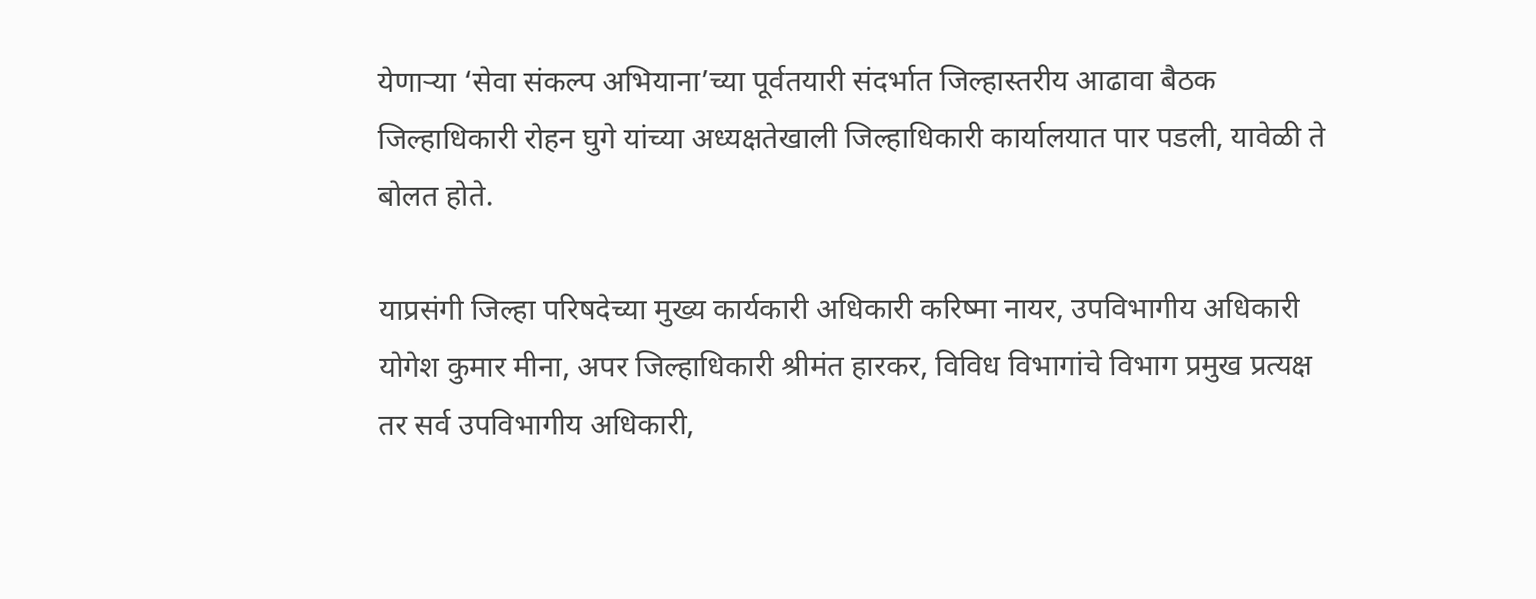येणाऱ्या ‘सेवा संकल्प अभियाना’च्या पूर्वतयारी संदर्भात जिल्हास्तरीय आढावा बैठक जिल्हाधिकारी रोहन घुगे यांच्या अध्यक्षतेखाली जिल्हाधिकारी कार्यालयात पार पडली, यावेळी ते बोलत होते.

याप्रसंगी जिल्हा परिषदेच्या मुख्य कार्यकारी अधिकारी करिष्मा नायर, उपविभागीय अधिकारी योगेश कुमार मीना, अपर जिल्हाधिकारी श्रीमंत हारकर, विविध विभागांचे विभाग प्रमुख प्रत्यक्ष तर सर्व उपविभागीय अधिकारी,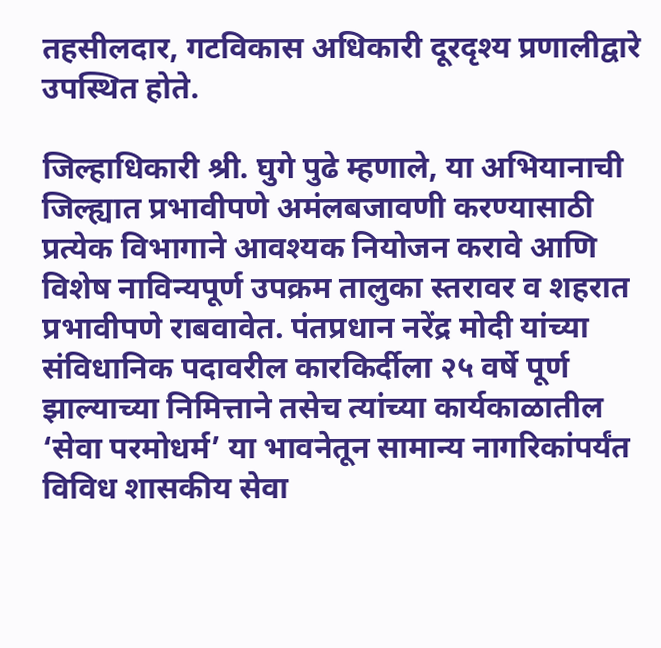तहसीलदार, गटविकास अधिकारी दूरदृश्य प्रणालीद्वारे उपस्थित होते.

जिल्हाधिकारी श्री. घुगे पुढे म्हणाले, या अभियानाची जिल्ह्यात प्रभावीपणे अमंलबजावणी करण्यासाठी प्रत्येक विभागाने आवश्यक नियोजन करावे आणि विशेष नाविन्यपूर्ण उपक्रम तालुका स्तरावर व शहरात प्रभावीपणे राबवावेत. पंतप्रधान नरेंद्र मोदी यांच्या संविधानिक पदावरील कारकिर्दीला २५ वर्षे पूर्ण झाल्याच्या निमित्ताने तसेच त्यांच्या कार्यकाळातील ‘सेवा परमोधर्म’ या भावनेतून सामान्य नागरिकांपर्यंत विविध शासकीय सेवा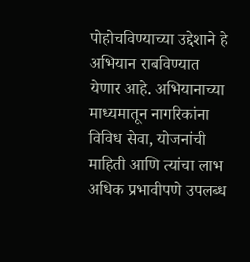पोहोचविण्याच्या उद्देशाने हे अभियान राबविण्यात येणार आहे. अभियानाच्या माध्यमातून नागरिकांना विविध सेवा, योजनांची माहिती आणि त्यांचा लाभ अधिक प्रभावीपणे उपलब्ध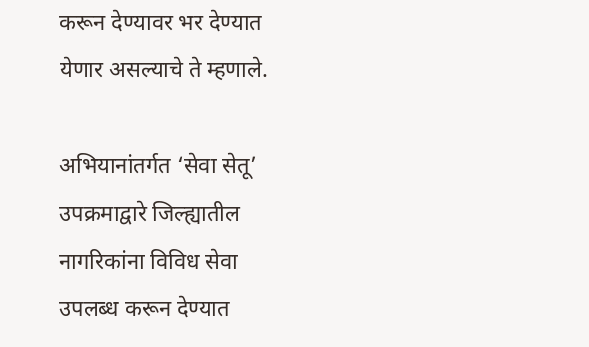करून देण्यावर भर देण्यात येणार असल्याचे ते म्हणाले.

अभियानांतर्गत ‘सेवा सेतू’ उपक्रमाद्वारे जिल्ह्यातील नागरिकांना विविध सेवा उपलब्ध करून देण्यात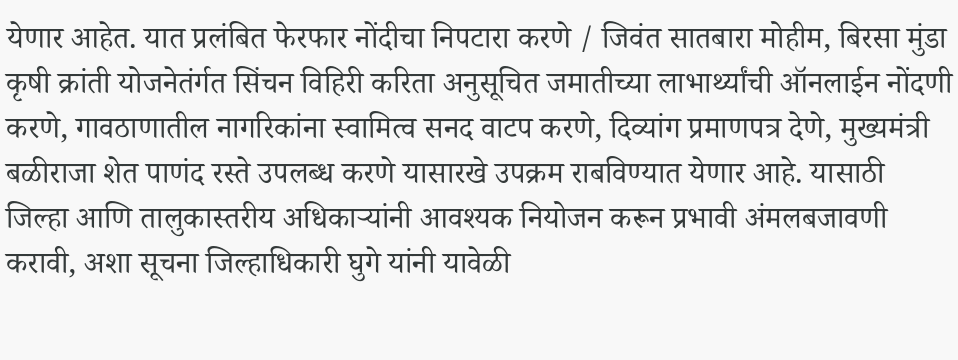येणार आहेत. यात प्रलंबित फेरफार नोंदीचा निपटारा करणे / जिवंत सातबारा मोहीम, बिरसा मुंडा कृषी क्रांती योजनेतंर्गत सिंचन विहिरी करिता अनुसूचित जमातीच्या लाभार्थ्यांची ऑनलाईन नोंदणी करणे, गावठाणातील नागरिकांना स्वामित्व सनद वाटप करणे, दिव्यांग प्रमाणपत्र देणे, मुख्यमंत्री बळीराजा शेत पाणंद रस्ते उपलब्ध करणे यासारखे उपक्रम राबविण्यात येणार आहे. यासाठी जिल्हा आणि तालुकास्तरीय अधिकाऱ्यांनी आवश्यक नियोजन करून प्रभावी अंमलबजावणी करावी, अशा सूचना जिल्हाधिकारी घुगे यांनी यावेळी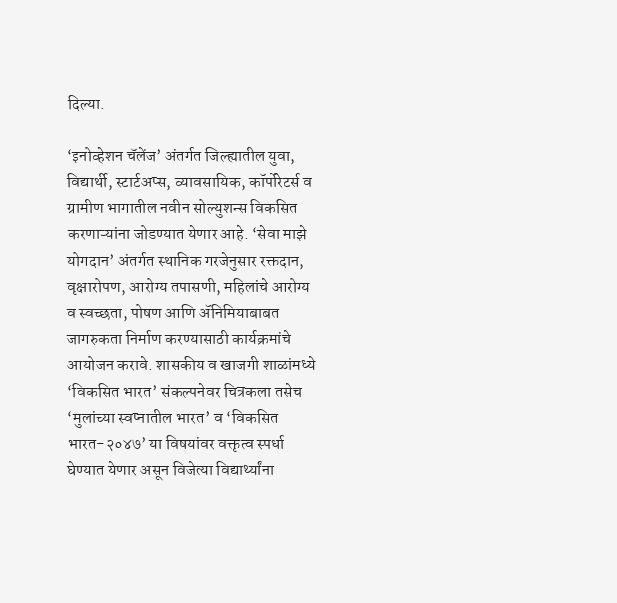दिल्या.

‘इनोव्हेशन चॅलेंज’ अंतर्गत जिल्ह्यातील युवा, विद्यार्थी, स्टार्टअप्स, व्यावसायिक, कॉर्पोरेटर्स व ग्रामीण भागातील नवीन सोल्युशन्स विकसित करणाऱ्यांना जोडण्यात येणार आहे. ‘सेवा माझे योगदान’ अंतर्गत स्थानिक गरजेनुसार रक्तदान, वृक्षारोपण, आरोग्य तपासणी, महिलांचे आरोग्य व स्वच्छता, पोषण आणि ॲनिमियाबाबत जागरुकता निर्माण करण्यासाठी कार्यक्रमांचे आयोजन करावे. शासकीय व खाजगी शाळांमध्ये ‘विकसित भारत’ संकल्पनेवर चित्रकला तसेच ‘मुलांच्या स्वप्नातील भारत’ व ‘विकसित भारत-२०४७’ या विषयांवर वक्तृत्व स्पर्धा घेण्यात येणार असून विजेत्या विद्यार्थ्यांना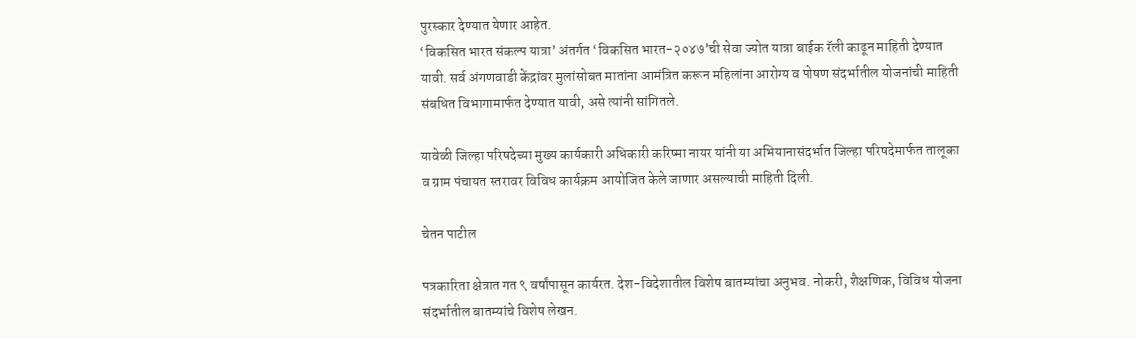पुरस्कार देण्यात येणार आहेत.
‘विकसित भारत संकल्प यात्रा’ अंतर्गत ‘विकसित भारत-२०४७’ची सेवा ज्योत यात्रा बाईक रॅली काढून माहिती देण्यात यावी. सर्व अंगणवाडी केंद्रांवर मुलांसोबत मातांना आमंत्रित करून महिलांना आरोग्य व पोषण संदर्भातील योजनांची माहिती संबधित विभागामार्फत देण्यात यावी, असे त्यांनी सांगितले.

यावेळी जिल्हा परिषदेच्या मुख्य कार्यकारी अधिकारी करिष्मा नायर यांनी या अभियानासंदर्भात जिल्हा परिषदेमार्फत तालूका व ग्राम पंचायत स्तरावर विविध कार्यक्रम आयोजित केले जाणार असल्याची माहिती दिली.

चेतन पाटील

पत्रकारिता क्षेत्रात गत ९ वर्षांपासून कार्यरत. देश-विदेशातील विशेष बातम्यांचा अनुभव. नोकरी, शैक्षणिक, विविध योजना संदर्भातील बातम्यांचे विशेष लेखन.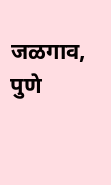जळगाव, पुणे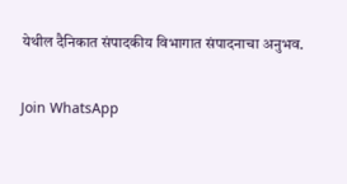येथील दैनिकात संपादकीय विभागात संपादनाचा अनुभव.

Join WhatsApp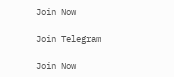Join Now

Join Telegram

Join Now